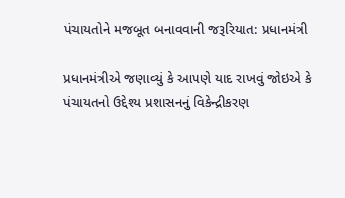પંચાયતોને મજબૂત બનાવવાની જરૂરિયાત: પ્રધાનમંત્રી

પ્રધાનમંત્રીએ જણાવ્યું કે આપણે યાદ રાખવું જોઇએ કે પંચાયતનો ઉદ્દેશ્ય પ્રશાસનનું વિકેન્દ્રીકરણ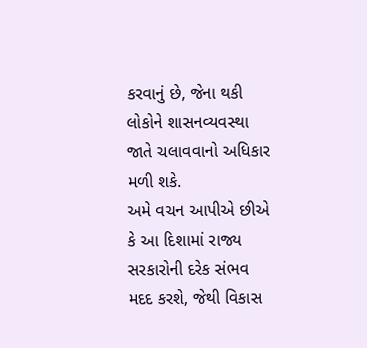કરવાનું છે, જેના થકી લોકોને શાસનવ્યવસ્થા જાતે ચલાવવાનો અધિકાર મળી શકે.
અમે વચન આપીએ છીએ કે આ દિશામાં રાજ્ય સરકારોની દરેક સંભવ મદદ કરશે, જેથી વિકાસ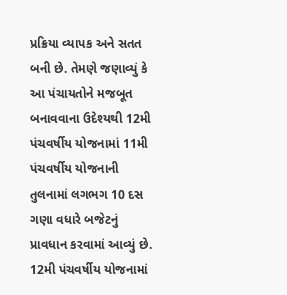પ્રક્રિયા વ્યાપક અને સતત બની છે. તેમણે જણાવ્યું કે આ પંચાયતોને મજબૂત બનાવવાના ઉદેશ્યથી 12મી પંચવર્ષીય યોજનામાં 11મી પંચવર્ષીય યોજનાની તુલનામાં લગભગ 10 દસ ગણા વધારે બજેટનું પ્રાવધાન કરવામાં આવ્યું છે.
12મી પંચવર્ષીય યોજનામાં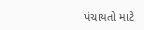પંચાયતો માટે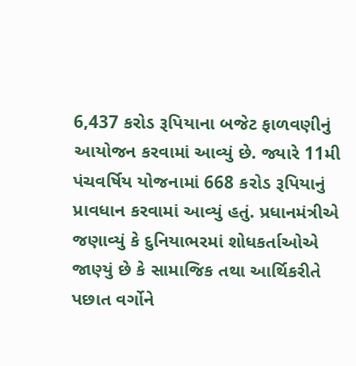6,437 કરોડ રૂપિયાના બજેટ ફાળવણીનું આયોજન કરવામાં આવ્યું છે. જ્યારે 11મી પંચવર્ષિય યોજનામાં 668 કરોડ રૂપિયાનું પ્રાવધાન કરવામાં આવ્યું હતું. પ્રધાનમંત્રીએ જણાવ્યું કે દુનિયાભરમાં શોધકર્તાઓએ જાણ્યું છે કે સામાજિક તથા આર્થિકરીતે પછાત વર્ગોને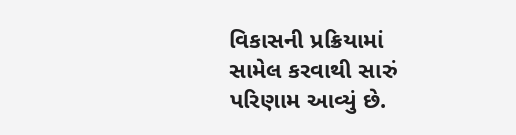વિકાસની પ્રક્રિયામાં સામેલ કરવાથી સારું પરિણામ આવ્યું છે.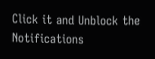Click it and Unblock the Notifications